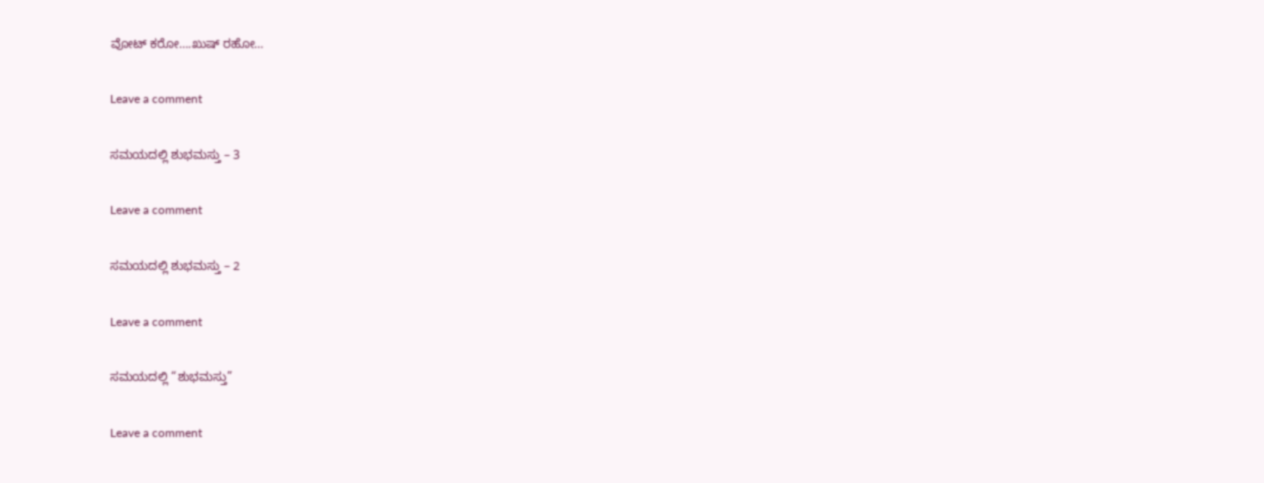ವೋಟ್ ಕರೋ….ಖುಷ್ ರಹೋ…

Leave a comment

ಸಮಯದಲ್ಲಿ ಶುಭಮಸ್ತು – 3

Leave a comment

ಸಮಯದಲ್ಲಿ ಶುಭಮಸ್ತು – 2

Leave a comment

ಸಮಯದಲ್ಲಿ “ಶುಭಮಸ್ತು”

Leave a comment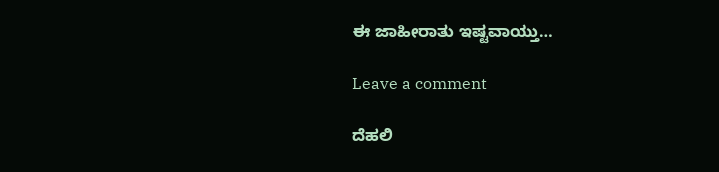ಈ ಜಾಹೀರಾತು ಇಷ್ಟವಾಯ್ತು…

Leave a comment

ದೆಹಲಿ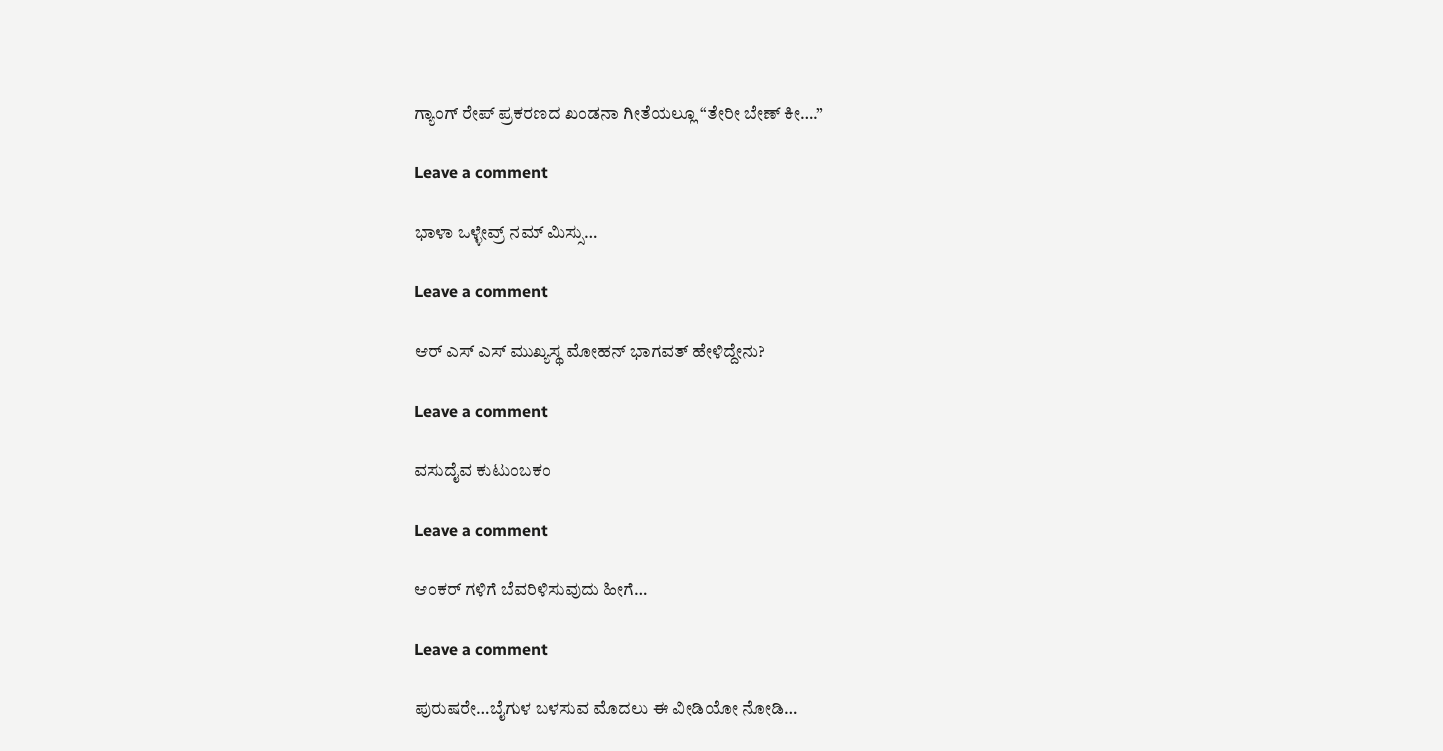ಗ್ಯಾಂಗ್ ರೇಪ್ ಪ್ರಕರಣದ ಖಂಡನಾ ಗೀತೆಯಲ್ಲೂ “ತೇರೀ ಬೇಣ್ ಕೀ….”

Leave a comment

ಭಾಳಾ ಒಳ್ಳೇವ್ರ್ ನಮ್ ಮಿಸ್ಸು…

Leave a comment

ಆರ್ ಎಸ್ ಎಸ್ ಮುಖ್ಯಸ್ಥ ಮೋಹನ್ ಭಾಗವತ್ ಹೇಳಿದ್ದೇನು?

Leave a comment

ವಸುದೈವ ಕುಟುಂಬಕಂ

Leave a comment

ಆಂಕರ್ ಗಳಿಗೆ ಬೆವರಿಳಿಸುವುದು ಹೀಗೆ…

Leave a comment

ಪುರುಷರೇ…ಬೈಗುಳ ಬಳಸುವ ಮೊದಲು ಈ ವೀಡಿಯೋ ನೋಡಿ…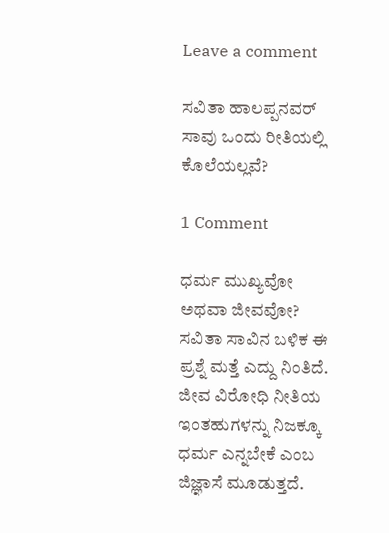Leave a comment

ಸವಿತಾ ಹಾಲಪ್ಪನವರ್ ಸಾವು ಒಂದು ರೀತಿಯಲ್ಲಿ ಕೊಲೆಯಲ್ಲವೆ?

1 Comment

ಧರ್ಮ ಮುಖ್ಯವೋ ಅಥವಾ ಜೀವವೋ? ಸವಿತಾ ಸಾವಿನ ಬಳಿಕ ಈ ಪ್ರಶ್ನೆ ಮತ್ತೆ ಎದ್ದು ನಿಂತಿದೆ. ಜೀವ ವಿರೋಧಿ ನೀತಿಯ ಇಂತಹುಗಳನ್ನು ನಿಜಕ್ಕೂ ಧರ್ಮ ಎನ್ನಬೇಕೆ ಎಂಬ ಜಿಜ್ಞಾಸೆ ಮೂಡುತ್ತದೆ.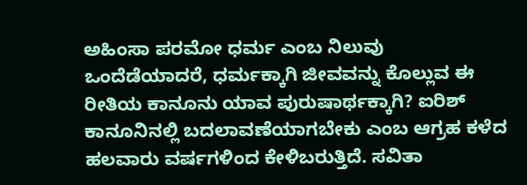ಅಹಿಂಸಾ ಪರಮೋ ಧರ್ಮ ಎಂಬ ನಿಲುವು ಒಂದೆಡೆಯಾದರೆ, ಧರ್ಮಕ್ಕಾಗಿ ಜೀವವನ್ನು ಕೊಲ್ಲುವ ಈ ರೀತಿಯ ಕಾನೂನು ಯಾವ ಪುರುಷಾರ್ಥಕ್ಕಾಗಿ? ಐರಿಶ್ ಕಾನೂನಿನಲ್ಲಿ ಬದಲಾವಣೆಯಾಗಬೇಕು ಎಂಬ ಆಗ್ರಹ ಕಳೆದ ಹಲವಾರು ವರ್ಷಗಳಿಂದ ಕೇಳಿಬರುತ್ತಿದೆ. ಸವಿತಾ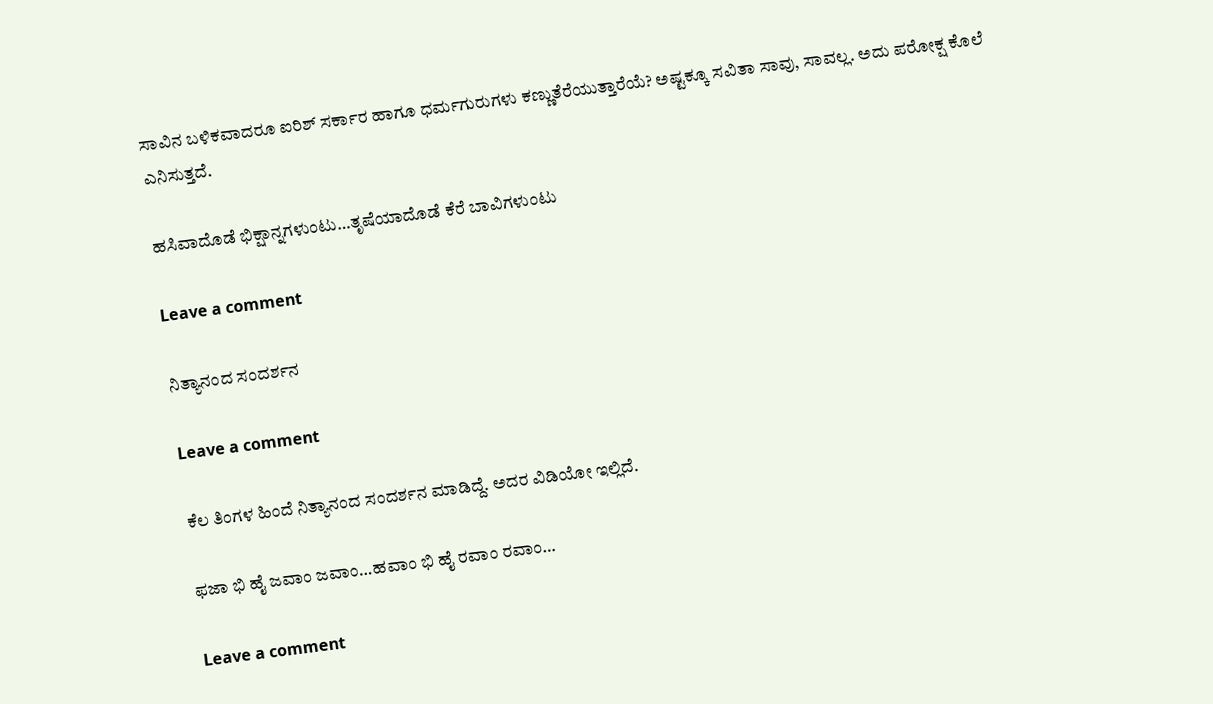ಸಾವಿನ ಬಳಿಕವಾದರೂ ಐರಿಶ್ ಸರ್ಕಾರ ಹಾಗೂ ಧರ್ಮಗುರುಗಳು ಕಣ್ಣುತೆರೆಯುತ್ತಾರೆಯೆ? ಅಷ್ಟಕ್ಕೂ ಸವಿತಾ ಸಾವು, ಸಾವಲ್ಲ. ಅದು ಪರೋಕ್ಷ ಕೊಲೆ ಎನಿಸುತ್ತದೆ.

ಹಸಿವಾದೊಡೆ ಭಿಕ್ಷಾನ್ನಗಳುಂಟು…ತೃಷೆಯಾದೊಡೆ ಕೆರೆ ಬಾವಿಗಳುಂಟು

Leave a comment

ನಿತ್ಯಾನಂದ ಸಂದರ್ಶನ

Leave a comment

ಕೆಲ ತಿಂಗಳ ಹಿಂದೆ ನಿತ್ಯಾನಂದ ಸಂದರ್ಶನ ಮಾಡಿದ್ದೆ. ಅದರ ವಿಡಿಯೋ ಇಲ್ಲಿದೆ.

ಫಜಾ ಭಿ ಹೈ ಜವಾಂ ಜವಾಂ…ಹವಾಂ ಭಿ ಹೈ ರವಾಂ ರವಾಂ…

Leave a comment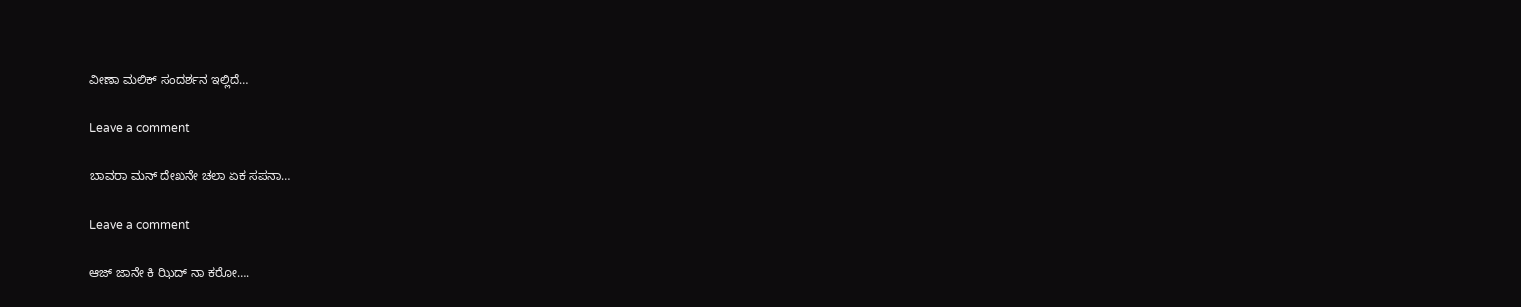ವೀಣಾ ಮಲಿಕ್ ಸಂದರ್ಶನ ಇಲ್ಲಿದೆ…

Leave a comment

ಬಾವರಾ ಮನ್ ದೇಖನೇ ಚಲಾ ಏಕ ಸಪನಾ…

Leave a comment

ಆಜ್ ಜಾನೇ ಕಿ ಝಿದ್ ನಾ ಕರೋ….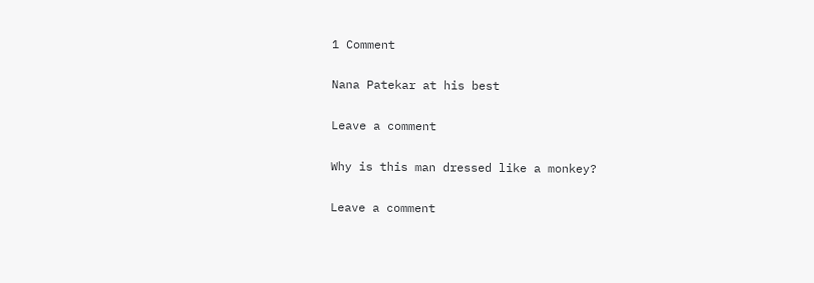1 Comment

Nana Patekar at his best

Leave a comment

Why is this man dressed like a monkey?

Leave a comment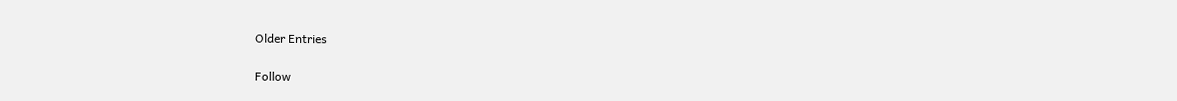Older Entries

Follow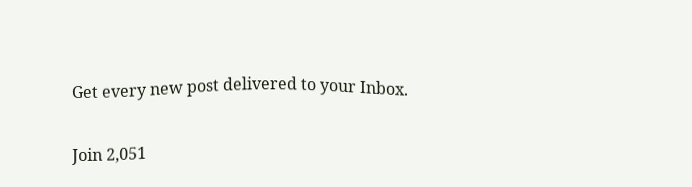Get every new post delivered to your Inbox.

Join 2,051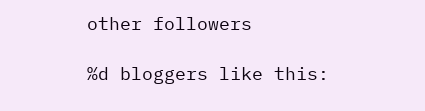other followers

%d bloggers like this: